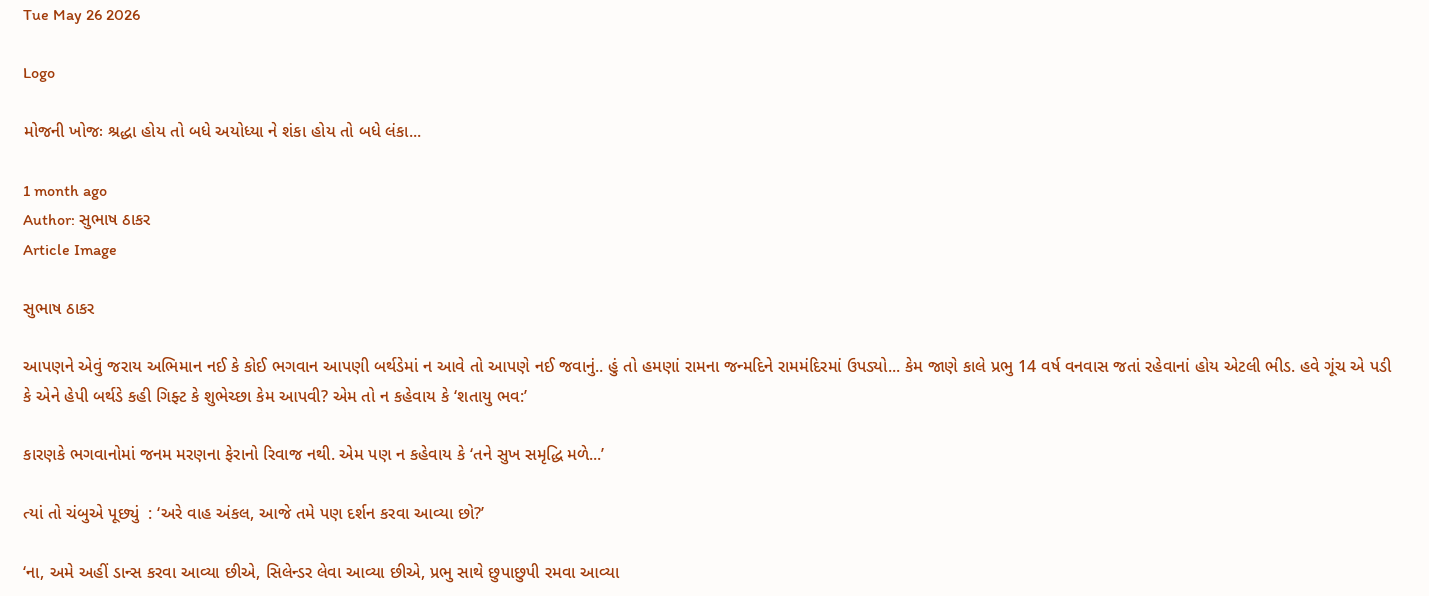Tue May 26 2026

Logo

મોજની ખોજઃ શ્રદ્ધા હોય તો બધે અયોધ્યા ને શંકા હોય તો બધે લંકા...

1 month ago
Author: સુભાષ ઠાકર
Article Image

સુભાષ ઠાકર

આપણને એવું જરાય અભિમાન નઈ કે કોઈ ભગવાન આપણી બર્થડેમાં ન આવે તો આપણે નઈ જવાનું.. હું તો હમણાં રામના જન્મદિને રામમંદિરમાં ઉપડ્યો... કેમ જાણે કાલે પ્રભુ 14 વર્ષ વનવાસ જતાં રહેવાનાં હોય એટલી ભીડ. હવે ગૂંચ એ પડી કે એને હેપી બર્થડે કહી ગિફ્ટ કે શુભેચ્છા કેમ આપવી? એમ તો ન કહેવાય કે ‘શતાયુ ભવ:’

કારણકે ભગવાનોમાં જનમ મરણના ફેરાનો રિવાજ નથી. એમ પણ ન કહેવાય કે ‘તને સુખ સમૃદ્ધિ મળે...’

ત્યાં તો ચંબુએ પૂછ્યું  : ‘અરે વાહ અંકલ, આજે તમે પણ દર્શન કરવા આવ્યા છો?’

‘ના, અમે અહીં ડાન્સ કરવા આવ્યા છીએ, સિલેન્ડર લેવા આવ્યા છીએ, પ્રભુ સાથે છુપાછુપી રમવા આવ્યા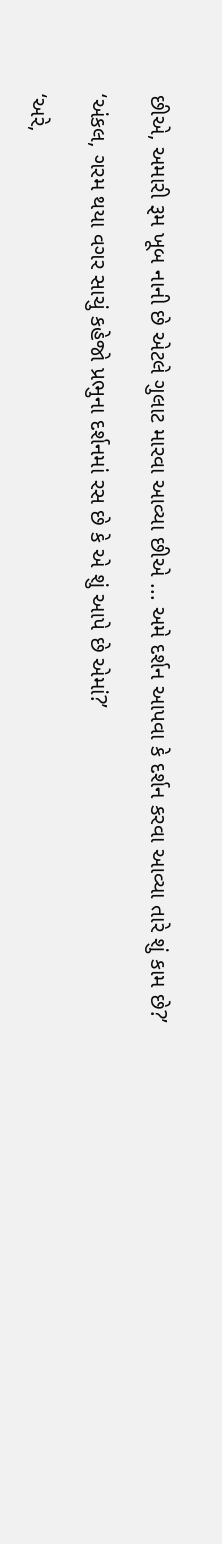છીએ, અમારી રૂમ ખૂબ નાની છે એટલે ગુલાટ મારવા આવ્યા છીએ ... અમે દર્શન આપવા કે દર્શન કરવા આવ્યા તારે શું કામ છે?’

‘અંકલ, ગરમ થયા વગર સાચું કહેજો પ્રભુના દર્શનમાં રસ છે કે એ શું આપે છે એમાં?’

‘અરે,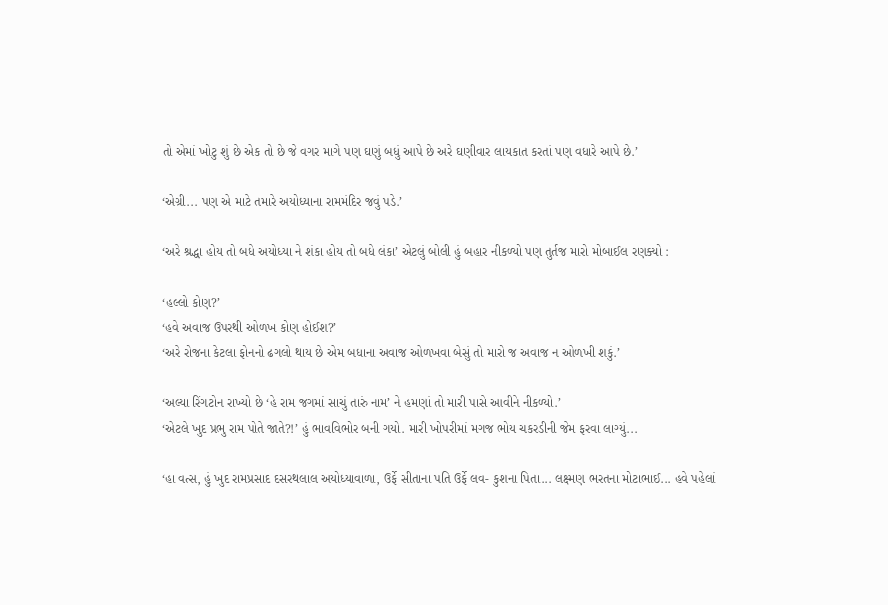તો એમાં ખોટુ શું છે એક તો છે જે વગર માગે પણ ઘણું બધું આપે છે અરે ઘણીવાર લાયકાત કરતાં પણ વધારે આપે છે.’

‘એગ્રી... પણ એ માટે તમારે અયોધ્યાના રામમંદિર જવું પડે.’

‘અરે શ્રદ્ધા હોય તો બધે અયોધ્યા ને શંકા હોય તો બધે લંકા’ એટલું બોલી હું બહાર નીકળ્યો પણ તુર્તજ મારો મોબાઈલ રણક્યો :

‘હલ્લો કોણ?’
‘હવે અવાજ ઉપરથી ઓળખ કોણ હોઈશ?’
‘અરે રોજના કેટલા ફોનનો ઢગલો થાય છે એમ બધાના અવાજ ઓળખવા બેસું તો મારો જ અવાજ ન ઓળખી શકું.’

‘અલ્યા રિંગટોન રાખ્યો છે ‘હે રામ જગમાં સાચું તારું નામ’ ને હમણાં તો મારી પાસે આવીને નીકળ્યો.’
‘એટલે ખુદ પ્રભુ રામ પોતે જાતે?!’ હું ભાવવિભોર બની ગયો. મારી ખોપરીમાં મગજ ભોય ચકરડીની જેમ ફરવા લાગ્યું...

‘હા વત્સ, હું ખુદ રામપ્રસાદ દસરથલાલ અયોધ્યાવાળા, ઉર્ફે સીતાના પતિ ઉર્ફે લવ- કુશના પિતા... લક્ષ્મણ ભરતના મોટાભાઈ... હવે પહેલાં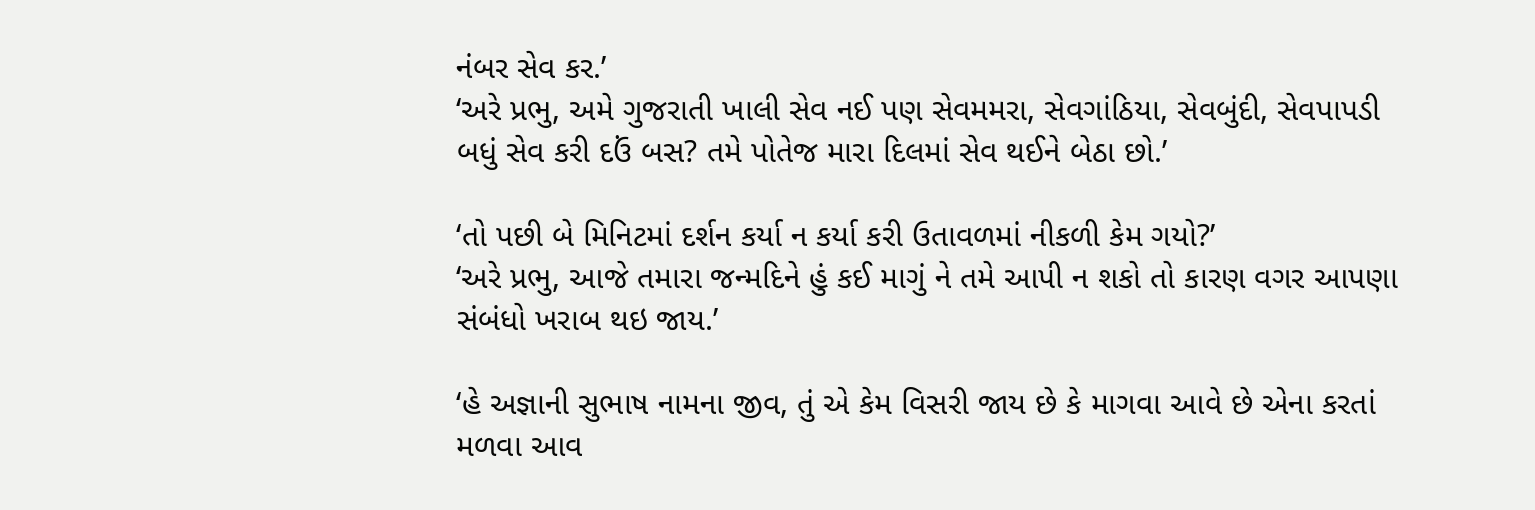નંબર સેવ કર.’
‘અરે પ્રભુ, અમે ગુજરાતી ખાલી સેવ નઈ પણ સેવમમરા, સેવગાંઠિયા, સેવબુંદી, સેવપાપડી બધું સેવ કરી દઉં બસ? તમે પોતેજ મારા દિલમાં સેવ થઈને બેઠા છો.’

‘તો પછી બે મિનિટમાં દર્શન કર્યા ન કર્યા કરી ઉતાવળમાં નીકળી કેમ ગયો?’
‘અરે પ્રભુ, આજે તમારા જન્મદિને હું કઈ માગું ને તમે આપી ન શકો તો કારણ વગર આપણા સંબંધો ખરાબ થઇ જાય.’

‘હે અજ્ઞાની સુભાષ નામના જીવ, તું એ કેમ વિસરી જાય છે કે માગવા આવે છે એના કરતાં મળવા આવ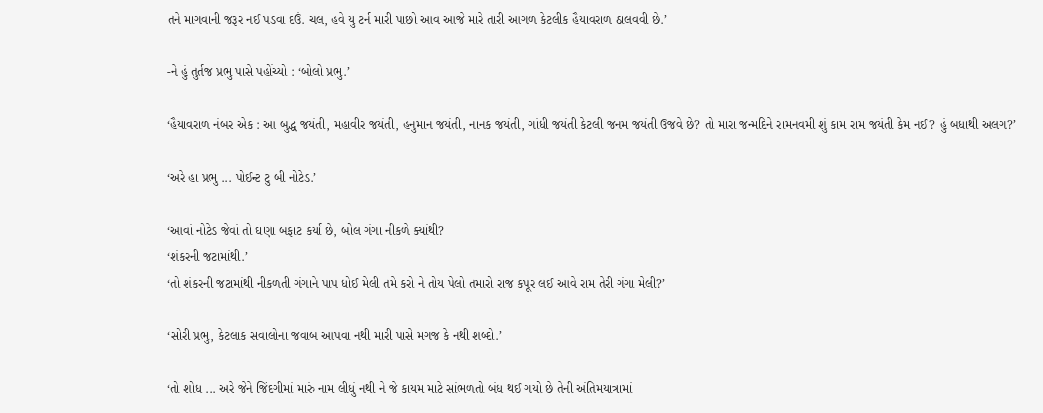તને માગવાની જરૂર નઈ પડવા દઉં. ચલ, હવે યુ ટર્ન મારી પાછો આવ આજે મારે તારી આગળ કેટલીક હૈયાવરાળ ઠાલવવી છે.’

-ને હું તુર્તજ પ્રભુ પાસે પહોંચ્યો : ‘બોલો પ્રભુ.’

‘હૈયાવરાળ નંબર એક : આ બુદ્ધ જયંતી, મહાવીર જયંતી, હનુમાન જયંતી, નાનક જયંતી, ગાંધી જયંતી કેટલી જનમ જયંતી ઉજવે છે? તો મારા જન્મદિને રામનવમી શું કામ રામ જયંતી કેમ નઈ? હું બધાથી અલગ?’

‘અરે હા પ્રભુ ... પોઈન્ટ ટુ બી નોટેડ.’

‘આવાં નોટેડ જેવાં તો ઘણા બફાટ કર્યા છે, બોલ ગંગા નીકળે ક્યાંથી?
‘શંકરની જટામાંથી.’
‘તો શંકરની જટામાંથી નીકળતી ગંગાને પાપ ધોઈ મેલી તમે કરો ને તોય પેલો તમારો રાજ કપૂર લઈ આવે રામ તેરી ગંગા મેલી?’

‘સોરી પ્રભુ, કેટલાક સવાલોના જવાબ આપવા નથી મારી પાસે મગજ કે નથી શબ્દો.’

‘તો શોધ ... અરે જેને જિંદગીમાં મારું નામ લીધું નથી ને જે કાયમ માટે સાંભળતો બંધ થઈ ગયો છે તેની અંતિમયાત્રામાં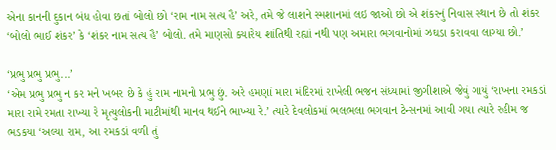એના કાનની દુકાન બંધ હોવા છતાં બોલો છો ‘રામ નામ સત્ય હૈ’ અરે, તમે જે લાશને સ્મશાનમાં લઇ જાઓ છો એ શંકરનું નિવાસ સ્થાન છે તો શંકર ‘બોલો ભાઈ શંકર’ કે ‘શંકર નામ સત્ય હૈ’ બોલો. તમે માણસો ક્યારેય શાંતિથી રહ્યાં નથી પણ અમારા ભગવાનોમાં ઝઘડા કરાવવા લાગ્યા છો.’

‘પ્રભુ પ્રભુ પ્રભુ...’
‘એમ પ્રભુ પ્રભુ ન કર મને ખબર છે કે હું રામ નામનો પ્રભુ છું. અરે હમણાં મારા મંદિરમાં રાખેલી ભજન સંધ્યામાં જીગીશાએ જેવું ગાયું ‘રાખના રમકડાં મારા રામે રમતા રાખ્યા રે મૃત્યુલોકની માટીમાંથી માનવ થઈને ભાખ્યા રે.’ ત્યારે દેવલોકમાં ભલભલા ભગવાન ટેન્સનમાં આવી ગયા ત્યારે રહીમ જ ભડકયા ‘અલ્યા રામ, આ રમકડાં વળી તું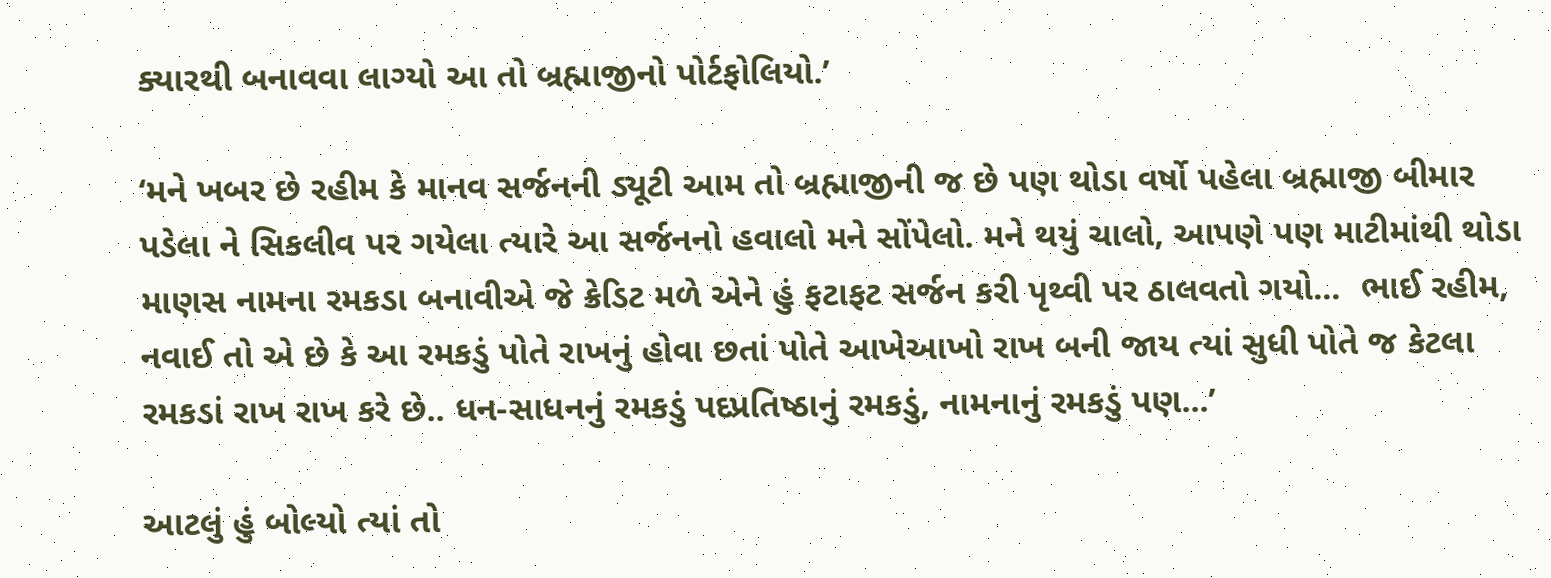ક્યારથી બનાવવા લાગ્યો આ તો બ્રહ્માજીનો પોર્ટફોલિયો.’

‘મને ખબર છે રહીમ કે માનવ સર્જનની ડ્યૂટી આમ તો બ્રહ્માજીની જ છે પણ થોડા વર્ષો પહેલા બ્રહ્માજી બીમાર પડેલા ને સિકલીવ પર ગયેલા ત્યારે આ સર્જનનો હવાલો મને સોંપેલો. મને થયું ચાલો, આપણે પણ માટીમાંથી થોડા માણસ નામના રમકડા બનાવીએ જે ક્રેડિટ મળે એને હું ફટાફટ સર્જન કરી પૃથ્વી પર ઠાલવતો ગયો...  ભાઈ રહીમ,  નવાઈ તો એ છે કે આ રમકડું પોતે રાખનું હોવા છતાં પોતે આખેઆખો રાખ બની જાય ત્યાં સુધી પોતે જ કેટલા રમકડાં રાખ રાખ કરે છે.. ધન-સાધનનું રમકડું પદપ્રતિષ્ઠાનું રમકડું, નામનાનું રમકડું પણ...’

આટલું હું બોલ્યો ત્યાં તો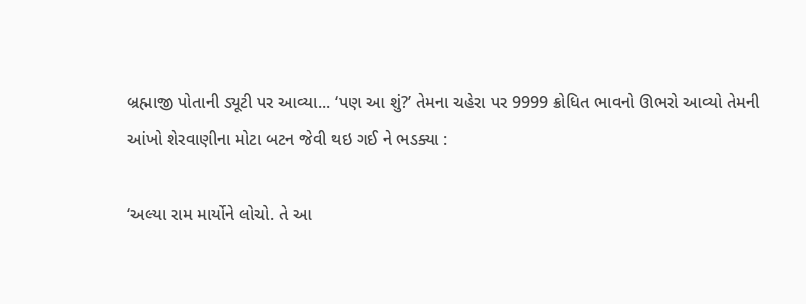બ્રહ્માજી પોતાની ડ્યૂટી પર આવ્યા... ‘પણ આ શું?’ તેમના ચહેરા પર 9999 ક્રોધિત ભાવનો ઊભરો આવ્યો તેમની આંખો શેરવાણીના મોટા બટન જેવી થઇ ગઈ ને ભડક્યા :

‘અલ્યા રામ માર્યોને લોચો. તે આ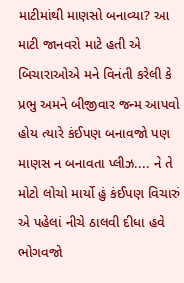માટીમાંથી માણસો બનાવ્યા? આ માટી જાનવરો માટે હતી એ બિચારાઓએ મને વિનંતી કરેલી કે પ્રભુ અમને બીજીવાર જન્મ આપવો હોય ત્યારે કંઈપણ બનાવજો પણ માણસ ન બનાવતા પ્લીઝ.... ને તે મોટો લોચો માર્યો હું કંઈપણ વિચારું એ પહેલાં નીચે ઠાલવી દીધા હવે ભોગવજો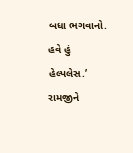બધા ભગવાનો. હવે હું હેલ્પલેસ.’
રામજીને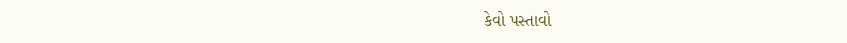કેવો પસ્તાવો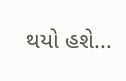થયો હશે...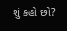શું કહો છો?